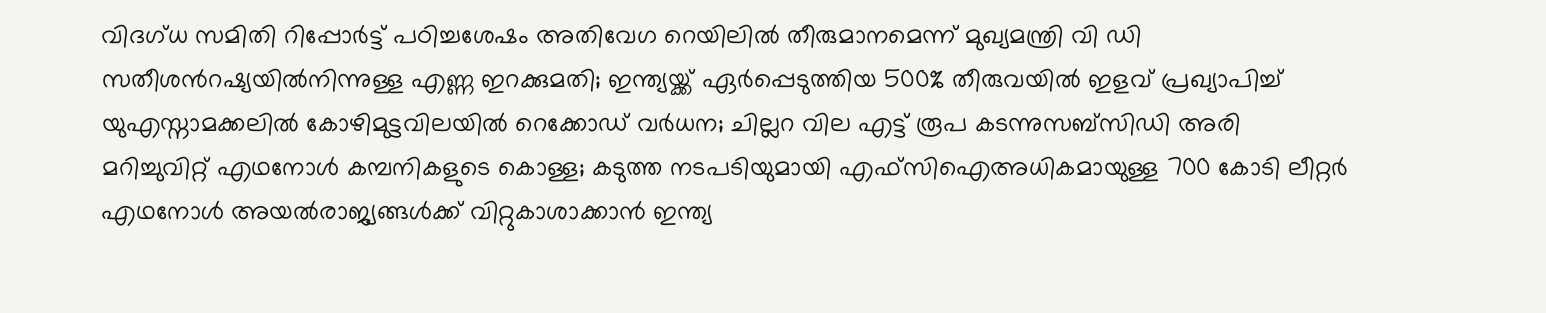വിദഗ്ധ സമിതി റിപ്പോർട്ട് പഠിച്ചശേഷം അതിവേഗ റെയിലിൽ തീരുമാനമെന്ന് മുഖ്യമന്ത്രി വി ഡി സതീശൻറഷ്യയിൽനിന്നുള്ള എണ്ണ ഇറക്കുമതി; ഇന്ത്യയ്ക്ക് ഏ‍ർപ്പെടുത്തിയ 500% തീരുവയിൽ ഇളവ് പ്രഖ്യാപിച്ച് യുഎസ്നാമക്കലിൽ കോഴിമുട്ടവിലയിൽ റെക്കോഡ് വർധന; ചില്ലറ വില എട്ട് രൂപ കടന്നുസബ്സിഡി അരി മറിച്ചുവിറ്റ് എഥനോൾ കമ്പനികളുടെ കൊള്ള; കടുത്ത നടപടിയുമായി എഫ്സിഐഅധികമായുള്ള 700 കോടി ലീറ്റർ എഥനോൾ അയൽരാജ്യങ്ങൾക്ക് വിറ്റുകാശാക്കാൻ ഇന്ത്യ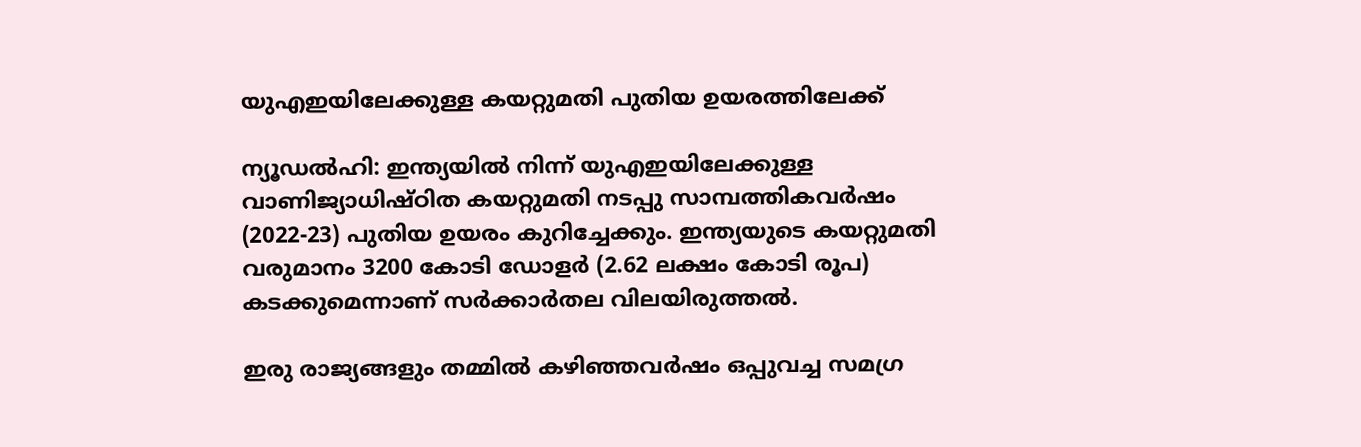യുഎഇയിലേക്കുള്ള കയറ്റുമതി പുതിയ ഉയരത്തിലേക്ക്

ന്യൂഡൽഹി: ഇന്ത്യയില്‍ നിന്ന് യുഎഇയിലേക്കുള്ള വാണിജ്യാധിഷ്ഠിത കയറ്റുമതി നടപ്പു സാമ്പത്തികവര്‍ഷം (2022-23) പുതിയ ഉയരം കുറിച്ചേക്കും. ഇന്ത്യയുടെ കയറ്റുമതി വരുമാനം 3200 കോടി ഡോളര്‍ (2.62 ലക്ഷം കോടി രൂപ) കടക്കുമെന്നാണ് സര്‍ക്കാര്‍തല വിലയിരുത്തല്‍.

ഇരു രാജ്യങ്ങളും തമ്മില്‍ കഴിഞ്ഞവര്‍ഷം ഒപ്പുവച്ച സമഗ്ര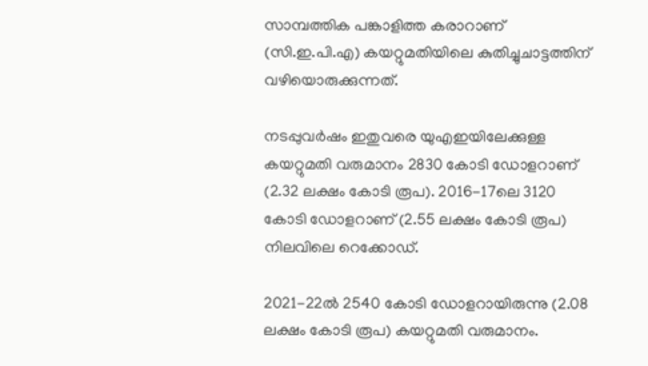സാമ്പത്തിക പങ്കാളിത്ത കരാറാണ് (സി.ഇ.പി.എ) കയറ്റുമതിയിലെ കുതിച്ചുചാട്ടത്തിന് വഴിയൊരുക്കുന്നത്.

നടപ്പുവര്‍ഷം ഇതുവരെ യുഎഇയിലേക്കുള്ള കയറ്റുമതി വരുമാനം 2830 കോടി ഡോളറാണ് (2.32 ലക്ഷം കോടി രൂപ). 2016-17ലെ 3120 കോടി ഡോളറാണ് (2.55 ലക്ഷം കോടി രൂപ) നിലവിലെ റെക്കോഡ്.

2021-22ല്‍ 2540 കോടി ഡോളറായിരുന്നു (2.08 ലക്ഷം കോടി രൂപ) കയറ്റുമതി വരുമാനം.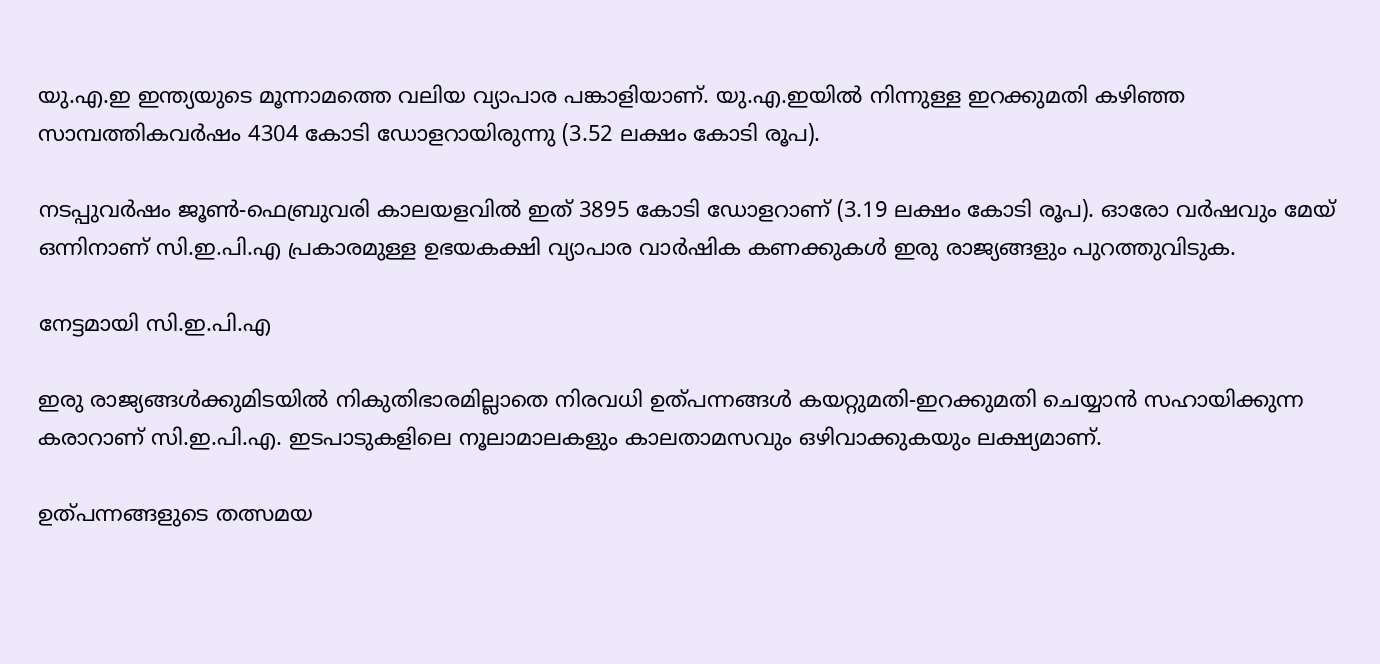യു.എ.ഇ ഇന്ത്യയുടെ മൂന്നാമത്തെ വലിയ വ്യാപാര പങ്കാളിയാണ്. യു.എ.ഇയില്‍ നിന്നുള്ള ഇറക്കുമതി കഴിഞ്ഞ സാമ്പത്തികവര്‍ഷം 4304 കോടി ഡോളറായിരുന്നു (3.52 ലക്ഷം കോടി രൂപ).

നടപ്പുവര്‍ഷം ജൂണ്‍-ഫെബ്രുവരി കാലയളവില്‍ ഇത് 3895 കോടി ഡോളറാണ് (3.19 ലക്ഷം കോടി രൂപ). ഓരോ വര്‍ഷവും മേയ് ഒന്നിനാണ് സി.ഇ.പി.എ പ്രകാരമുള്ള ഉഭയകക്ഷി വ്യാപാര വാര്‍ഷിക കണക്കുകള്‍ ഇരു രാജ്യങ്ങളും പുറത്തുവിടുക.

നേട്ടമായി സി.ഇ.പി.എ

ഇരു രാജ്യങ്ങള്‍ക്കുമിടയില്‍ നികുതിഭാരമില്ലാതെ നിരവധി ഉത്പന്നങ്ങള്‍ കയറ്റുമതി-ഇറക്കുമതി ചെയ്യാന്‍ സഹായിക്കുന്ന കരാറാണ് സി.ഇ.പി.എ. ഇടപാടുകളിലെ നൂലാമാലകളും കാലതാമസവും ഒഴിവാക്കുകയും ലക്ഷ്യമാണ്.

ഉത്പന്നങ്ങളുടെ തത്സമയ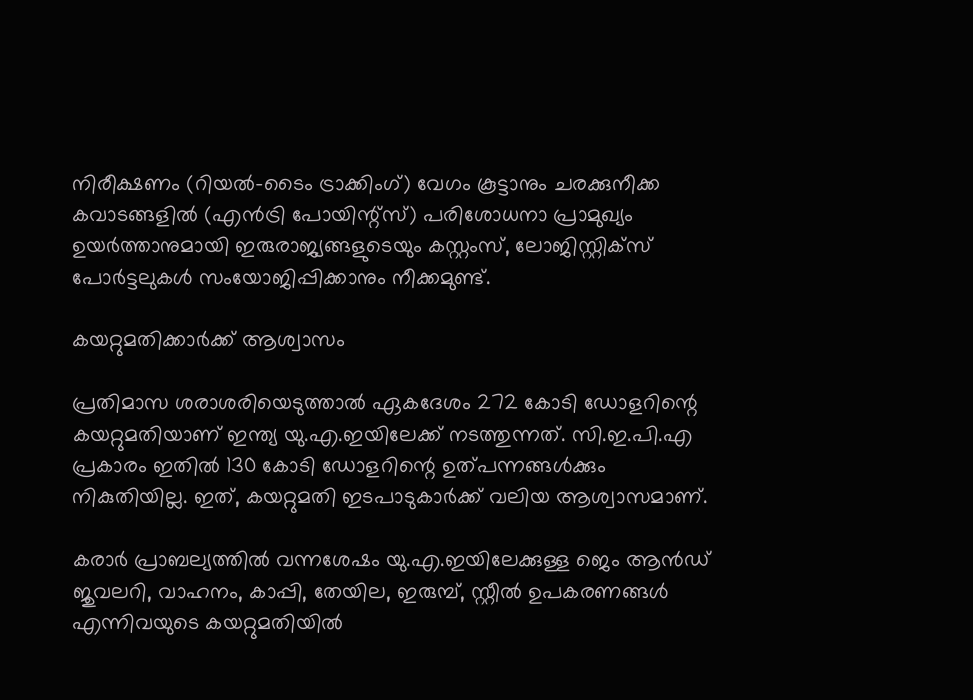നിരീക്ഷണം (റിയല്‍-ടൈം ട്രാക്കിംഗ്) വേഗം കൂട്ടാനും ചരക്കുനീക്ക കവാടങ്ങളില്‍ (എന്‍ട്രി പോയിന്റ്‌സ്) പരിശോധനാ പ്രാമുഖ്യം ഉയര്‍ത്താനുമായി ഇരുരാജ്യങ്ങളുടെയും കസ്റ്റംസ്, ലോജിസ്റ്റിക്‌സ് പോര്‍ട്ടലുകള്‍ സംയോജിപ്പിക്കാനും നീക്കമുണ്ട്.

കയറ്റുമതിക്കാര്‍ക്ക് ആശ്വാസം

പ്രതിമാസ ശരാശരിയെടുത്താല്‍ ഏകദേശം 272 കോടി ഡോളറിന്റെ കയറ്റുമതിയാണ് ഇന്ത്യ യു.എ.ഇയിലേക്ക് നടത്തുന്നത്. സി.ഇ.പി.എ പ്രകാരം ഇതില്‍ 130 കോടി ഡോളറിന്റെ ഉത്പന്നങ്ങള്‍ക്കും നികുതിയില്ല. ഇത്, കയറ്റുമതി ഇടപാടുകാര്‍ക്ക് വലിയ ആശ്വാസമാണ്.

കരാര്‍ പ്രാബല്യത്തില്‍ വന്നശേഷം യു.എ.ഇയിലേക്കുള്ള ജെം ആന്‍ഡ് ജുവലറി, വാഹനം, കാപ്പി, തേയില, ഇരുമ്പ്, സ്റ്റീല്‍ ഉപകരണങ്ങള്‍ എന്നിവയുടെ കയറ്റുമതിയില്‍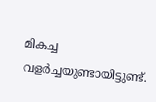മികച്ച വളര്‍ച്ചയുണ്ടായിട്ടുണ്ട്.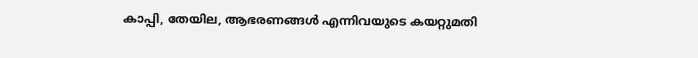കാപ്പി, തേയില, ആഭരണങ്ങള്‍ എന്നിവയുടെ കയറ്റുമതി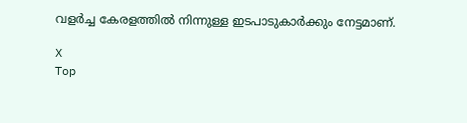വളര്‍ച്ച കേരളത്തില്‍ നിന്നുള്ള ഇടപാടുകാര്‍ക്കും നേട്ടമാണ്.

X
Top